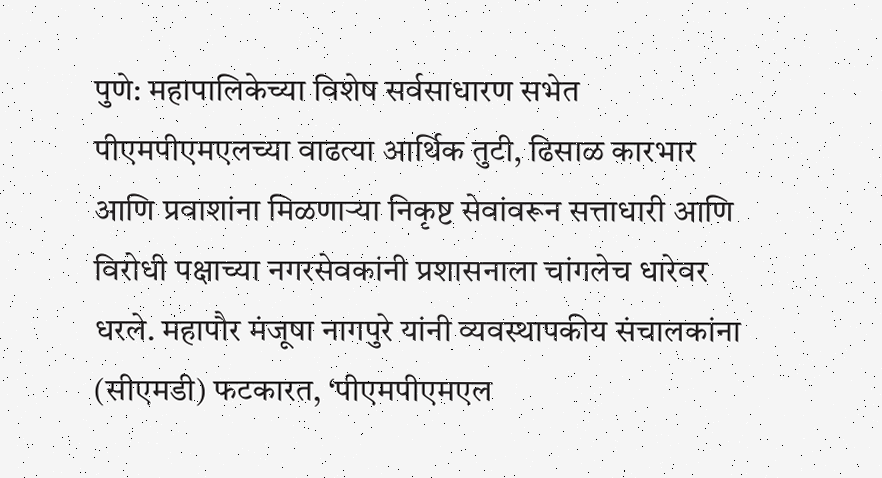पुणे: महापालिकेच्या विशेष सर्वसाधारण सभेत पीएमपीएमएलच्या वाढत्या आर्थिक तुटी, ढिसाळ कारभार आणि प्रवाशांना मिळणाऱ्या निकृष्ट सेवांवरून सत्ताधारी आणि विरोधी पक्षाच्या नगरसेवकांनी प्रशासनाला चांगलेच धारेवर धरले. महापौर मंजूषा नागपुरे यांनी व्यवस्थापकीय संचालकांना (सीएमडी) फटकारत, ‘पीएमपीएमएल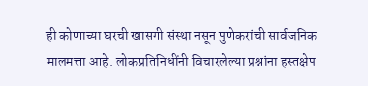ही कोणाच्या घरची खासगी संस्था नसून पुणेकरांची सार्वजनिक मालमत्ता आहे. लोकप्रतिनिधींनी विचारलेल्या प्रश्नांना हस्तक्षेप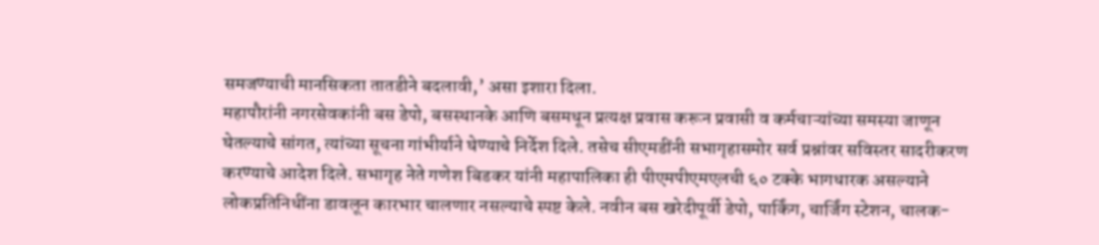समजण्याची मानसिकता तातडीने बदलावी,’ असा इशारा दिला.
महापौरांनी नगरसेवकांनी बस डेपो, बसस्थानके आणि बसमधून प्रत्यक्ष प्रवास करून प्रवासी व कर्मचाऱ्यांच्या समस्या जाणून घेतल्याचे सांगत, त्यांच्या सूचना गांभीर्याने घेण्याचे निर्देश दिले. तसेच सीएमडींनी सभागृहासमोर सर्व प्रश्नांवर सविस्तर सादरीकरण करण्याचे आदेश दिले. सभागृह नेते गणेश बिडकर यांनी महापालिका ही पीएमपीएमएलची ६० टक्के भागधारक असल्याने लोकप्रतिनिधींना डावलून कारभार चालणार नसल्याचे स्पष्ट केले. नवीन बस खरेदीपूर्वी डेपो, पार्किंग, चार्जिंग स्टेशन, चालक-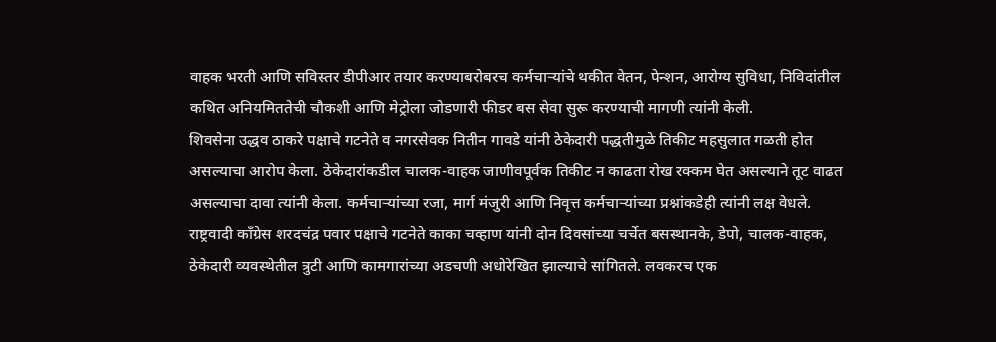वाहक भरती आणि सविस्तर डीपीआर तयार करण्याबरोबरच कर्मचाऱ्यांचे थकीत वेतन, पेन्शन, आरोग्य सुविधा, निविदांतील कथित अनियमिततेची चौकशी आणि मेट्रोला जोडणारी फीडर बस सेवा सुरू करण्याची मागणी त्यांनी केली.
शिवसेना उद्धव ठाकरे पक्षाचे गटनेते व नगरसेवक नितीन गावडे यांनी ठेकेदारी पद्धतीमुळे तिकीट महसुलात गळती होत असल्याचा आरोप केला. ठेकेदारांकडील चालक-वाहक जाणीवपूर्वक तिकीट न काढता रोख रक्कम घेत असल्याने तूट वाढत असल्याचा दावा त्यांनी केला. कर्मचाऱ्यांच्या रजा, मार्ग मंजुरी आणि निवृत्त कर्मचाऱ्यांच्या प्रश्नांकडेही त्यांनी लक्ष वेधले.
राष्ट्रवादी कॉंग्रेस शरदचंद्र पवार पक्षाचे गटनेते काका चव्हाण यांनी दोन दिवसांच्या चर्चेत बसस्थानके, डेपो, चालक-वाहक, ठेकेदारी व्यवस्थेतील त्रुटी आणि कामगारांच्या अडचणी अधोरेखित झाल्याचे सांगितले. लवकरच एक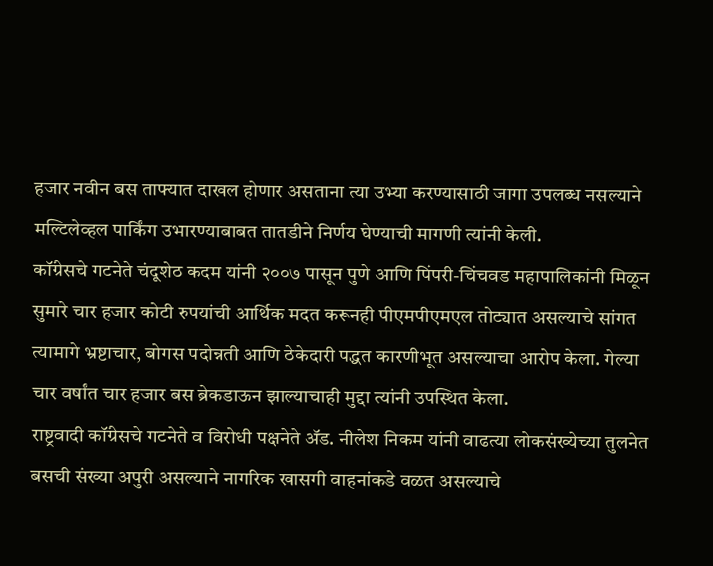हजार नवीन बस ताफ्यात दाखल होणार असताना त्या उभ्या करण्यासाठी जागा उपलब्ध नसल्याने मल्टिलेव्हल पार्किंग उभारण्याबाबत तातडीने निर्णय घेण्याची मागणी त्यांनी केली.
कॉंग्रेसचे गटनेते चंदूशेठ कदम यांनी २००७ पासून पुणे आणि पिंपरी-चिंचवड महापालिकांनी मिळून सुमारे चार हजार कोटी रुपयांची आर्थिक मदत करूनही पीएमपीएमएल तोट्यात असल्याचे सांगत त्यामागे भ्रष्टाचार, बोगस पदोन्नती आणि ठेकेदारी पद्धत कारणीभूत असल्याचा आरोप केला. गेल्या चार वर्षांत चार हजार बस ब्रेकडाऊन झाल्याचाही मुद्दा त्यांनी उपस्थित केला.
राष्ट्रवादी कॉंग्रेसचे गटनेते व विरोधी पक्षनेते ॲड. नीलेश निकम यांनी वाढत्या लोकसंख्येच्या तुलनेत बसची संख्या अपुरी असल्याने नागरिक खासगी वाहनांकडे वळत असल्याचे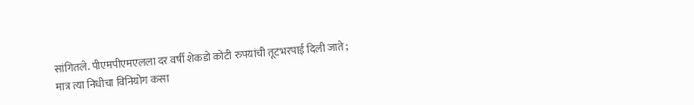सांगितले. पीएमपीएमएलला दर वर्षी शेकडो कोटी रुपयांची तूटभरपाई दिली जाते; मात्र त्या निधीचा विनियोग कसा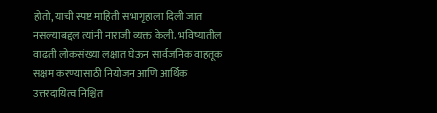होतो, याची स्पष्ट माहिती सभागृहाला दिली जात नसल्याबद्दल त्यांनी नाराजी व्यक्त केली. भविष्यातील वाढती लोकसंख्या लक्षात घेऊन सार्वजनिक वाहतूक सक्षम करण्यासाठी नियोजन आणि आर्थिक उत्तरदायित्व निश्चित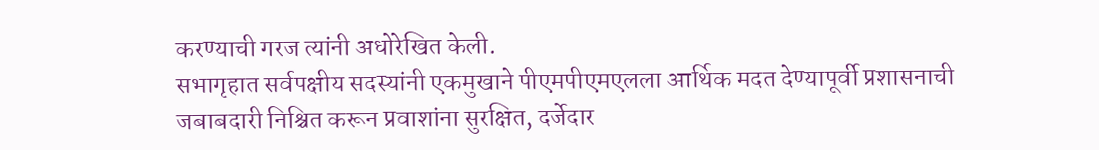करण्याची गरज त्यांनी अधोरेखित केली.
सभागृहात सर्वपक्षीय सदस्यांनी एकमुखाने पीएमपीएमएलला आर्थिक मदत देण्यापूर्वी प्रशासनाची जबाबदारी निश्चित करून प्रवाशांना सुरक्षित, दर्जेदार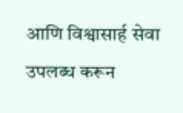आणि विश्वासार्ह सेवा उपलब्ध करून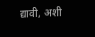द्यावी, अशी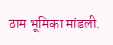ठाम भूमिका मांडली.